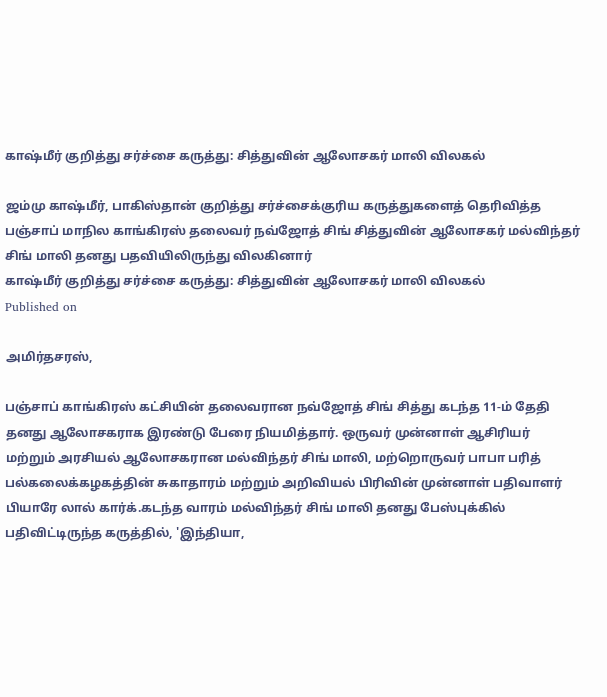காஷ்மீர் குறித்து சர்ச்சை கருத்து: சித்துவின் ஆலோசகர் மாலி விலகல்

ஜம்மு காஷ்மீர், பாகிஸ்தான் குறித்து சர்ச்சைக்குரிய கருத்துகளைத் தெரிவித்த பஞ்சாப் மாநில காங்கிரஸ் தலைவர் நவ்ஜோத் சிங் சித்துவின் ஆலோசகர் மல்விந்தர் சிங் மாலி தனது பதவியிலிருந்து விலகினார்
காஷ்மீர் குறித்து சர்ச்சை கருத்து: சித்துவின் ஆலோசகர் மாலி விலகல்
Published on

அமிர்தசரஸ்,

பஞ்சாப் காங்கிரஸ் கட்சியின் தலைவரான நவ்ஜோத் சிங் சித்து கடந்த 11-ம் தேதி தனது ஆலோசகராக இரண்டு பேரை நியமித்தார். ஒருவர் முன்னாள் ஆசிரியர் மற்றும் அரசியல் ஆலோசகரான மல்விந்தர் சிங் மாலி, மற்றொருவர் பாபா பரித் பல்கலைக்கழகத்தின் சுகாதாரம் மற்றும் அறிவியல் பிரிவின் முன்னாள் பதிவாளர் பியாரே லால் கார்க்.கடந்த வாரம் மல்விந்தர் சிங் மாலி தனது பேஸ்புக்கில் பதிவிட்டிருந்த கருத்தில், 'இந்தியா,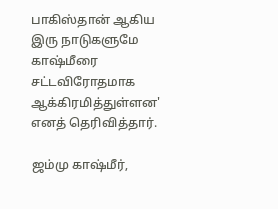பாகிஸ்தான் ஆகிய இரு நாடுகளுமே காஷ்மீரை சட்டவிரோதமாக ஆக்கிரமித்துள்ளன' எனத் தெரிவித்தார்.

ஜம்மு காஷ்மீர்,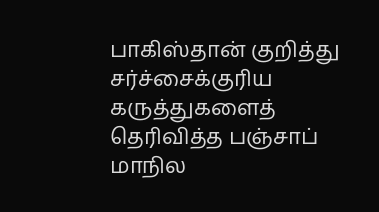பாகிஸ்தான் குறித்து சர்ச்சைக்குரிய கருத்துகளைத் தெரிவித்த பஞ்சாப் மாநில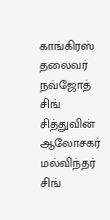காங்கிரஸ் தலைவர் நவ்ஜோத் சிங் சித்துவின் ஆலோசகர் மல்விந்தர் சிங்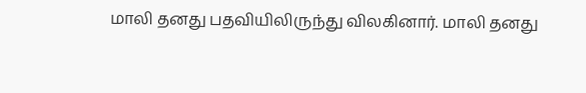மாலி தனது பதவியிலிருந்து விலகினார். மாலி தனது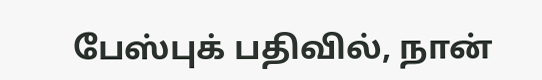பேஸ்புக் பதிவில், நான்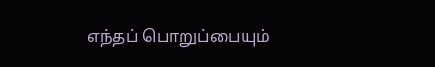எந்தப் பொறுப்பையும்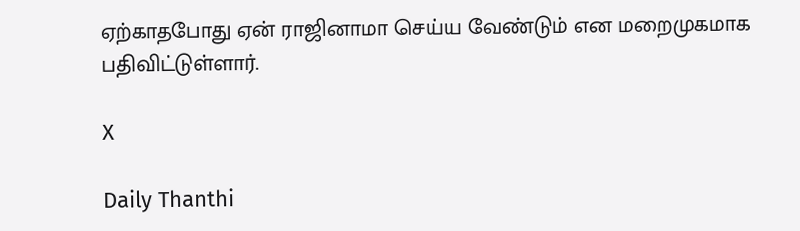ஏற்காதபோது ஏன் ராஜினாமா செய்ய வேண்டும் என மறைமுகமாக பதிவிட்டுள்ளார்.

X

Daily Thanthi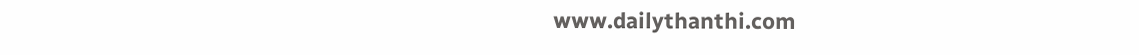www.dailythanthi.com